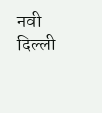नवी दिल्ली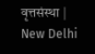वृत्तसंस्था | New Delhi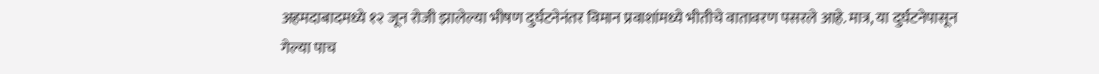अहमदाबादमध्ये १२ जून रोजी झालेल्या भीषण दुर्घटनेनंतर विमान प्रवाशांमध्ये भीतीचे वातावरण पसरले आहे. मात्र, या दुर्घटनेपासून गेल्या पाच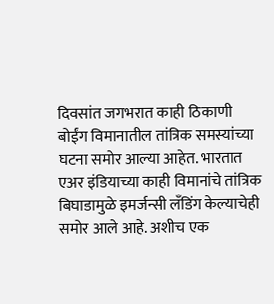दिवसांत जगभरात काही ठिकाणी बोईंग विमानातील तांत्रिक समस्यांच्या घटना समोर आल्या आहेत. भारतात एअर इंडियाच्या काही विमानांचे तांत्रिक बिघाडामुळे इमर्जन्सी लँडिंग केल्याचेही समोर आले आहे. अशीच एक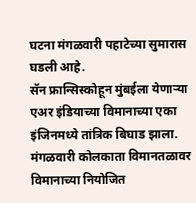घटना मंगळवारी पहाटेच्या सुमारास घडली आहे.
सॅन फ्रान्सिस्कोहून मुंबईला येणाऱ्या एअर इंडियाच्या विमानाच्या एका इंजिनमध्ये तांत्रिक बिघाड झाला. मंगळवारी कोलकाता विमानतळावर विमानाच्या नियोजित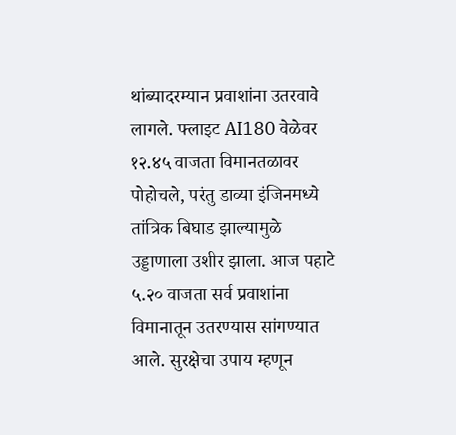थांब्यादरम्यान प्रवाशांना उतरवावे लागले. फ्लाइट AI180 वेळेवर १२.४५ वाजता विमानतळावर पोहोचले, परंतु डाव्या इंजिनमध्ये तांत्रिक बिघाड झाल्यामुळे उड्डाणाला उशीर झाला. आज पहाटे ५.२० वाजता सर्व प्रवाशांना विमानातून उतरण्यास सांगण्यात आले. सुरक्षेचा उपाय म्हणून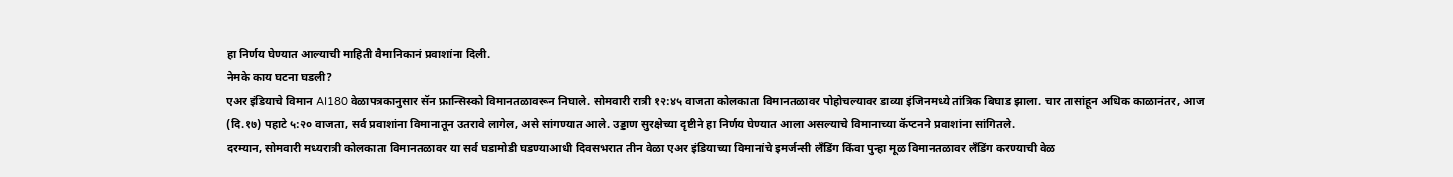हा निर्णय घेण्यात आल्याची माहिती वैमानिकानं प्रवाशांना दिली.
नेमके काय घटना घडली?
एअर इंडियाचे विमान AI180 वेळापत्रकानुसार सॅन फ्रान्सिस्को विमानतळावरून निघाले. सोमवारी रात्री १२:४५ वाजता कोलकाता विमानतळावर पोहोचल्यावर डाव्या इंजिनमध्ये तांत्रिक बिघाड झाला. चार तासांहून अधिक काळानंतर, आज (दि.१७) पहाटे ५:२० वाजता, सर्व प्रवाशांना विमानातून उतरावे लागेल, असे सांगण्यात आले. उड्डाण सुरक्षेच्या दृष्टीने हा निर्णय घेण्यात आला असल्याचे विमानाच्या कॅप्टनने प्रवाशांना सांगितले.
दरम्यान, सोमवारी मध्यरात्री कोलकाता विमानतळावर या सर्व घडामोडी घडण्याआधी दिवसभरात तीन वेळा एअर इंडियाच्या विमानांचे इमर्जन्सी लँडिंग किंवा पुन्हा मूळ विमानतळावर लँडिंग करण्याची वेळ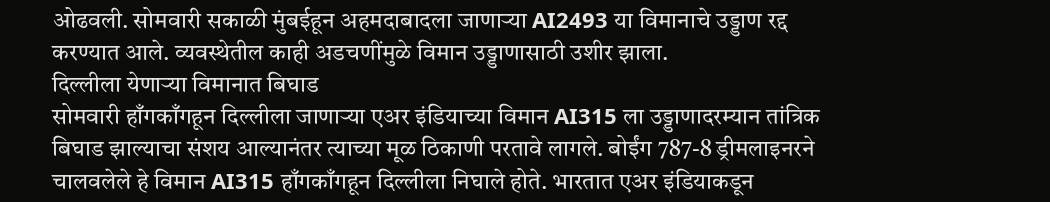ओढवली. सोमवारी सकाळी मुंबईहून अहमदाबादला जाणाऱ्या AI2493 या विमानाचे उड्डाण रद्द करण्यात आले. व्यवस्थेतील काही अडचणींमुळे विमान उड्डाणासाठी उशीर झाला.
दिल्लीला येणाऱ्या विमानात बिघाड
सोमवारी हाँगकाँगहून दिल्लीला जाणाऱ्या एअर इंडियाच्या विमान AI315 ला उड्डाणादरम्यान तांत्रिक बिघाड झाल्याचा संशय आल्यानंतर त्याच्या मूळ ठिकाणी परतावे लागले. बोईंग 787-8 ड्रीमलाइनरने चालवलेले हे विमान AI315 हाँगकाँगहून दिल्लीला निघाले होते. भारतात एअर इंडियाकडून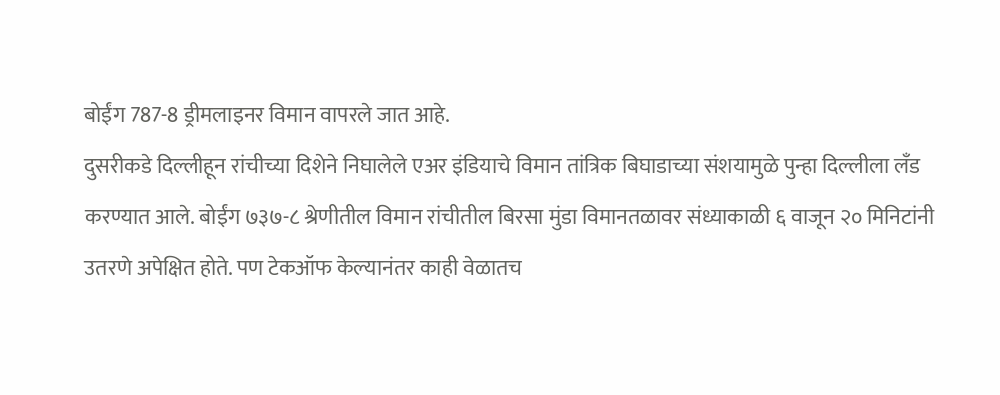बोईंग 787-8 ड्रीमलाइनर विमान वापरले जात आहे.
दुसरीकडे दिल्लीहून रांचीच्या दिशेने निघालेले एअर इंडियाचे विमान तांत्रिक बिघाडाच्या संशयामुळे पुन्हा दिल्लीला लँड करण्यात आले. बोईंग ७३७-८ श्रेणीतील विमान रांचीतील बिरसा मुंडा विमानतळावर संध्याकाळी ६ वाजून २० मिनिटांनी उतरणे अपेक्षित होते. पण टेकऑफ केल्यानंतर काही वेळातच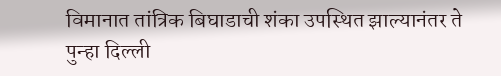विमानात तांत्रिक बिघाडाची शंका उपस्थित झाल्यानंतर ते पुन्हा दिल्ली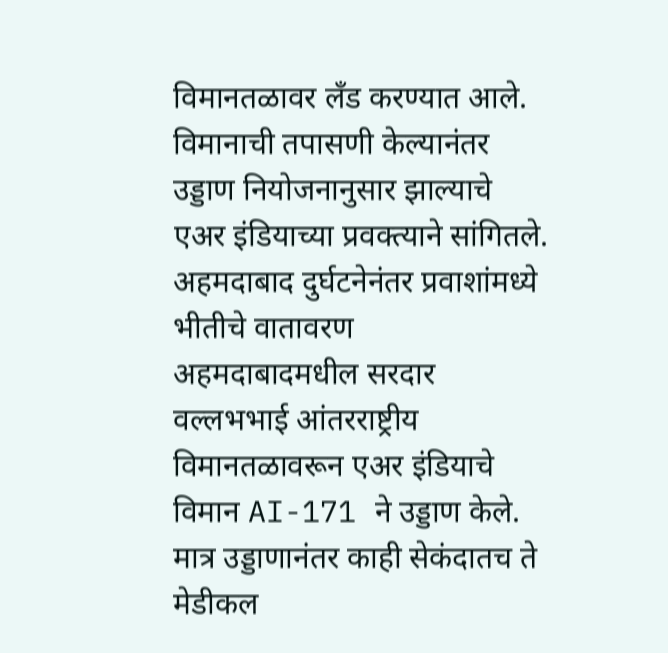विमानतळावर लँड करण्यात आले. विमानाची तपासणी केल्यानंतर उड्डाण नियोजनानुसार झाल्याचे एअर इंडियाच्या प्रवक्त्याने सांगितले.
अहमदाबाद दुर्घटनेनंतर प्रवाशांमध्ये भीतीचे वातावरण
अहमदाबादमधील सरदार वल्लभभाई आंतरराष्ट्रीय विमानतळावरून एअर इंडियाचे विमान AI-171 ने उड्डाण केले. मात्र उड्डाणानंतर काही सेकंदातच ते मेडीकल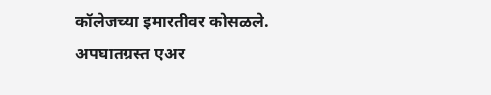कॉलेजच्या इमारतीवर कोसळले. अपघातग्रस्त एअर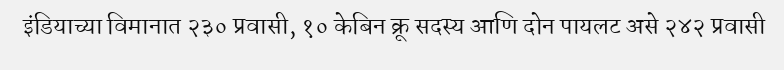इंडियाच्या विमानात २३० प्रवासी, १० केबिन क्रू सदस्य आणि दोन पायलट असे २४२ प्रवासी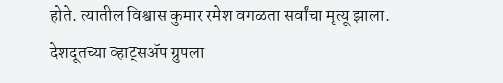होते. त्यातील विश्वास कुमार रमेश वगळता सर्वांचा मृत्यू झाला.
देशदूतच्या व्हाट्सॲप ग्रुपला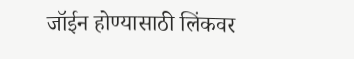जॉईन होण्यासाठी लिंकवर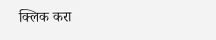क्लिक करा